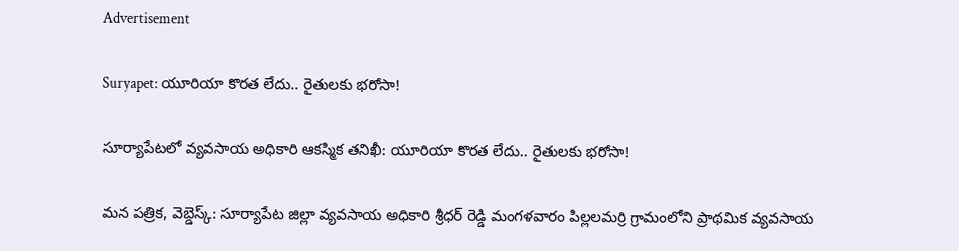Advertisement

Suryapet: యూరియా కొరత లేదు.. రైతులకు భరోసా!

సూర్యాపేటలో వ్యవసాయ అధికారి ఆకస్మిక తనిఖీ: యూరియా కొరత లేదు.. రైతులకు భరోసా!

మన పత్రిక, వెబ్డెస్క్: సూర్యాపేట జిల్లా వ్యవసాయ అధికారి శ్రీధర్ రెడ్డి మంగళవారం పిల్లలమర్రి గ్రామంలోని ప్రాథమిక వ్యవసాయ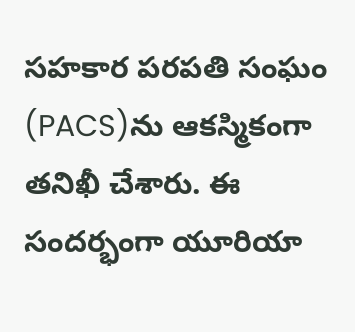సహకార పరపతి సంఘం (PACS)ను ఆకస్మికంగా తనిఖీ చేశారు. ఈ సందర్భంగా యూరియా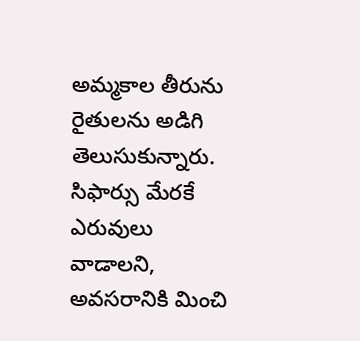అమ్మకాల తీరును రైతులను అడిగి తెలుసుకున్నారు. సిఫార్సు మేరకే ఎరువులు వాడాలని, అవసరానికి మించి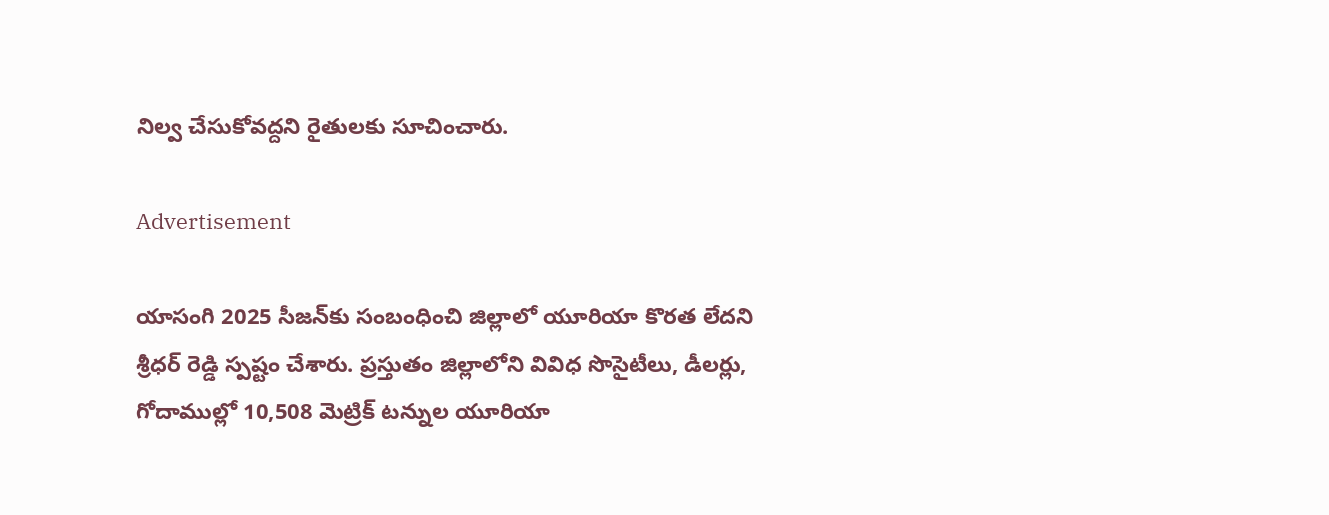నిల్వ చేసుకోవద్దని రైతులకు సూచించారు.

Advertisement

యాసంగి 2025 సీజన్‌కు సంబంధించి జిల్లాలో యూరియా కొరత లేదని శ్రీధర్ రెడ్డి స్పష్టం చేశారు. ప్రస్తుతం జిల్లాలోని వివిధ సొసైటీలు, డీలర్లు, గోదాముల్లో 10,508 మెట్రిక్ టన్నుల యూరియా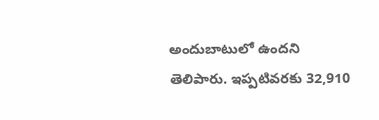అందుబాటులో ఉందని తెలిపారు. ఇప్పటివరకు 32,910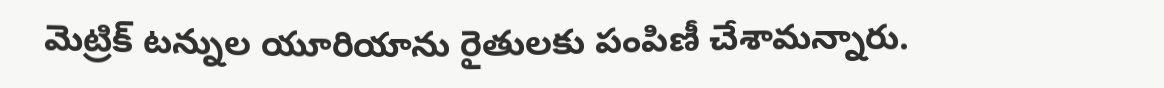మెట్రిక్ టన్నుల యూరియాను రైతులకు పంపిణీ చేశామన్నారు.